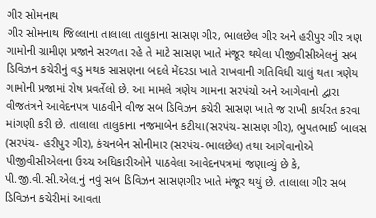ગીર સોમનાથ
ગીર સોમનાથ જિલ્લાના તાલાલા તાલુકાના સાસણ ગીર, ભાલછેલ ગીર અને હરીપુર ગીર ત્રણ ગામોની ગ્રામીણ પ્રજાને સરળતા રહે તે માટે સાસણ ખાતે મંજૂર થયેલા પીજીવીસીએલનું સબ ડિવિઝન કચેરીનું વડુ મથક સાસણના બદલે મેંદરડા ખાતે રાખવાની ગતિવિધી ચાલું થતા ત્રણેય ગામોની પ્રજામાં રોષ પ્રવર્તેલો છે. આ મામલે ત્રણેય ગામના સરપંચો અને આગેવાનો દ્વારા વીજતંત્રને આવેદનપત્ર પાઠવીને વીજ સબ ડિવિઝન કચેરી સાસણ ખાતે જ રાખી કાર્યરત કરવા માંગણી કરી છે. તાલાલા તાલુકાના નજમાબેન કટીયા(સરપંચ-સાસણ ગીર), ભુપતભાઈ બાલસ (સરપંચ- હરીપુર ગીર), કંચનબેન સોનીમાર (સરપંચ-ભાલછેલ) તથા આગેવાનોએ પીજીવીસીએલના ઉચ્ચ અધિકારીઓને પાઠવેલા આવેદનપત્રમાં જણાવ્યું છે કે, પી.જી.વી.સી.એલ.નું નવું સબ ડિવિઝન સાસણગીર ખાતે મંજૂર થયું છે. તાલાલા ગીર સબ ડિવિઝન કચેરીમાં આવતા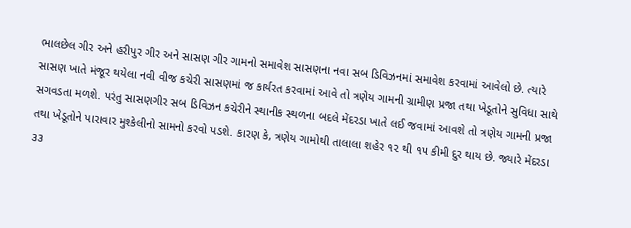ભાલછેલ ગીર અને હરીપુર ગીર અને સાસણ ગીર ગામનો સમાવેશ સાસણના નવા સબ ડિવિઝનમાં સમાવેશ કરવામાં આવેલો છે. ત્યારે સાસણ ખાતે મંજૂર થયેલા નવી વીજ કચેરી સાસણમાં જ કાર્યરત કરવામાં આવે તો ત્રણેય ગામની ગ્રામીણ પ્રજા તથા ખેડૂતોને સુવિધા સાથે સગવડતા મળશે. પરંતુ સાસણગીર સબ ડિવિઝન કચેરીને સ્થાનીક સ્થળના બદલે મેંદરડા ખાતે લઈ જવામાં આવશે તો ત્રણેય ગામની પ્રજા તથા ખેડૂતોને પારાવાર મુશ્કેલીનો સામનો કરવો પડશે. કારણ કે, ત્રણેય ગામોથી તાલાલા શહેર ૧૨ થી ૧૫ કીમી દુર થાય છે. જ્યારે મેંદરડા ૩૩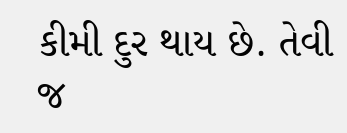કીમી દુર થાય છે. તેવી જ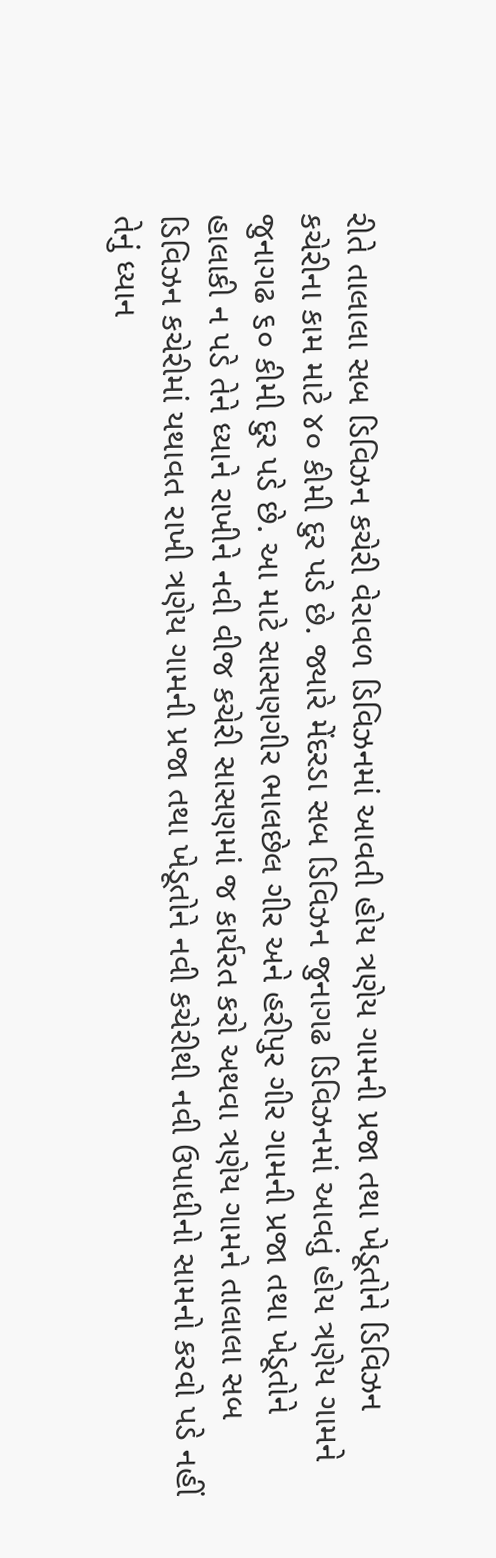રીતે તાલાલા સબ ડિવિઝન કચેરી વેરાવળ ડિવિઝનમાં આવતી હોય ત્રણેય ગામની પ્રજા તથા ખેડૂતોને ડિવિઝન કચેરીના કામ માટે ૪૦ કીમી દુર પડે છે. જ્યારે મેંદરડા સબ ડિવિઝન જુનાગઢ ડિવિઝનમાં આવતું હોય ત્રણેય ગામને જુનાગઢ ૬૦ કીમી દુર પડે છે. આ માટે સાસણગીર ભાલછેલ ગીર અને હરીપુર ગીર ગામની પ્રજા તથા ખેડૂતોને હાલાકી ન પડે તેને ધ્યાને રાખીને નવી વીજ કચેરી સાસણમાં જ કાર્યરત કરો અથવા ત્રણેય ગામને તાલાલા સબ ડિવિઝન કચેરીમાં યથાવત રાખી ત્રણેય ગામની પ્રજા તથા ખેડૂતોને નવી કચેરીથી નવી ઉપાધીનો સામનો કરવો પડે નહીં તેનું ધ્યાન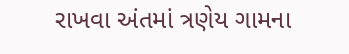રાખવા અંતમાં ત્રણેય ગામના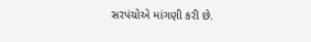સરપંચોએ માંગણી કરી છે.